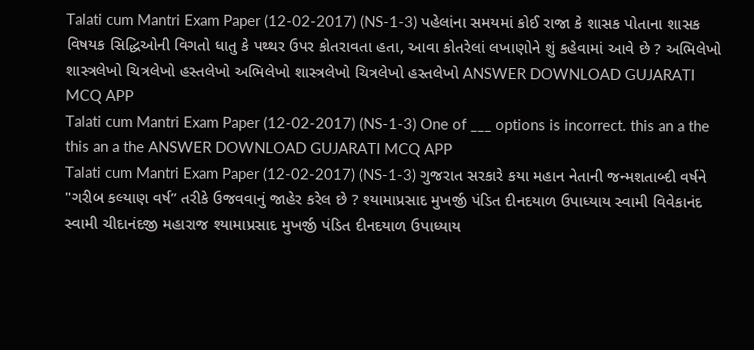Talati cum Mantri Exam Paper (12-02-2017) (NS-1-3) પહેલાંના સમયમાં કોઈ રાજા કે શાસક પોતાના શાસક વિષયક સિદ્ધિઓની વિગતો ધાતુ કે પથ્થર ઉપર કોતરાવતા હતા, આવા કોતરેલાં લખાણોને શું કહેવામાં આવે છે ? અભિલેખો શાસ્ત્રલેખો ચિત્રલેખો હસ્તલેખો અભિલેખો શાસ્ત્રલેખો ચિત્રલેખો હસ્તલેખો ANSWER DOWNLOAD GUJARATI MCQ APP
Talati cum Mantri Exam Paper (12-02-2017) (NS-1-3) One of ___ options is incorrect. this an a the this an a the ANSWER DOWNLOAD GUJARATI MCQ APP
Talati cum Mantri Exam Paper (12-02-2017) (NS-1-3) ગુજરાત સરકારે કયા મહાન નેતાની જન્મશતાબ્દી વર્ષને "ગરીબ કલ્યાણ વર્ષ” તરીકે ઉજવવાનું જાહેર કરેલ છે ? શ્યામાપ્રસાદ મુખર્જી પંડિત દીનદયાળ ઉપાધ્યાય સ્વામી વિવેકાનંદ સ્વામી ચીદાનંદજી મહારાજ શ્યામાપ્રસાદ મુખર્જી પંડિત દીનદયાળ ઉપાધ્યાય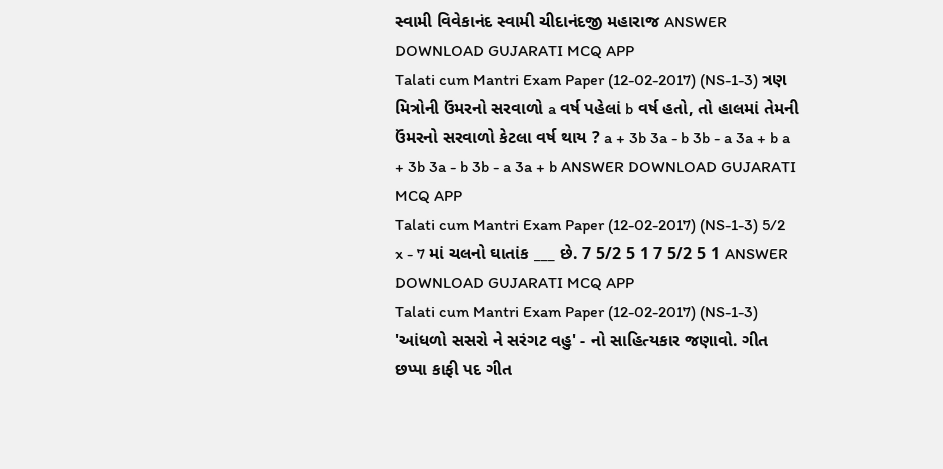સ્વામી વિવેકાનંદ સ્વામી ચીદાનંદજી મહારાજ ANSWER DOWNLOAD GUJARATI MCQ APP
Talati cum Mantri Exam Paper (12-02-2017) (NS-1-3) ત્રણ મિત્રોની ઉંમરનો સરવાળો a વર્ષ પહેલાં b વર્ષ હતો, તો હાલમાં તેમની ઉંમરનો સરવાળો કેટલા વર્ષ થાય ? a + 3b 3a - b 3b - a 3a + b a + 3b 3a - b 3b - a 3a + b ANSWER DOWNLOAD GUJARATI MCQ APP
Talati cum Mantri Exam Paper (12-02-2017) (NS-1-3) 5/2 x - 7 માં ચલનો ઘાતાંક ___ છે. 7 5/2 5 1 7 5/2 5 1 ANSWER DOWNLOAD GUJARATI MCQ APP
Talati cum Mantri Exam Paper (12-02-2017) (NS-1-3) 'આંધળો સસરો ને સરંગટ વહુ' - નો સાહિત્યકાર જણાવો. ગીત છપ્પા કાફી પદ ગીત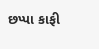છપ્પા કાફી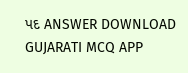પદ ANSWER DOWNLOAD GUJARATI MCQ APP